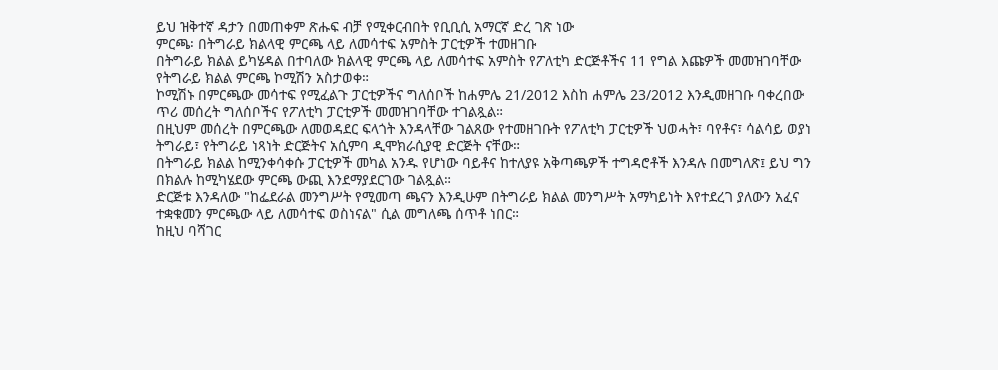ይህ ዝቅተኛ ዳታን በመጠቀም ጽሑፍ ብቻ የሚቀርብበት የቢቢሲ አማርኛ ድረ ገጽ ነው
ምርጫ፡ በትግራይ ክልላዊ ምርጫ ላይ ለመሳተፍ አምስት ፓርቲዎች ተመዘገቡ
በትግራይ ክልል ይካሄዳል በተባለው ክልላዊ ምርጫ ላይ ለመሳተፍ አምስት የፖለቲካ ድርጅቶችና 11 የግል እጩዎች መመዝገባቸው የትግራይ ክልል ምርጫ ኮሚሽን አስታወቀ።
ኮሚሽኑ በምርጫው መሳተፍ የሚፈልጉ ፓርቲዎችና ግለሰቦች ከሐምሌ 21/2012 እስከ ሐምሌ 23/2012 እንዲመዘገቡ ባቀረበው ጥሪ መሰረት ግለሰቦችና የፖለቲካ ፓርቲዎች መመዝገባቸው ተገልጿል።
በዚህም መሰረት በምርጫው ለመወዳደር ፍላጎት እንዳላቸው ገልጸው የተመዘገቡት የፖለቲካ ፓርቲዎች ህወሓት፣ ባየቶና፣ ሳልሳይ ወያነ ትግራይ፣ የትግራይ ነጻነት ድርጅትና አሲምባ ዲሞክራሲያዊ ድርጅት ናቸው።
በትግራይ ክልል ከሚንቀሳቀሱ ፓርቲዎች መካል አንዱ የሆነው ባይቶና ከተለያዩ አቅጣጫዎች ተግዳሮቶች እንዳሉ በመግለጽ፤ ይህ ግን በክልሉ ከሚካሄደው ምርጫ ውጪ እንደማያደርገው ገልጿል።
ድርጅቱ እንዳለው "ከፌደራል መንግሥት የሚመጣ ጫናን እንዲሁም በትግራይ ክልል መንግሥት አማካይነት እየተደረገ ያለውን አፈና ተቋቁመን ምርጫው ላይ ለመሳተፍ ወስነናል" ሲል መግለጫ ሰጥቶ ነበር።
ከዚህ ባሻገር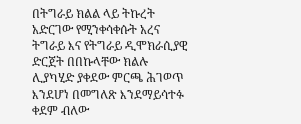በትግራይ ክልል ላይ ትኩረት አድርገው የሚንቀሳቀሱት አረና ትግራይ እና የትግራይ ዲሞክራሲያዊ ድርጀት በበኩላቸው ክልሉ ሊያካሂድ ያቀደው ምርጫ ሕገወጥ እንደሆነ በመግለጽ እንደማይሳተፉ ቀደም ብለው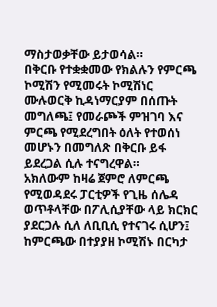ማስታወቃቸው ይታወሳል።
በቅርቡ የተቋቋመው የክልሉን የምርጫ ኮሚሽን የሚመሩት ኮሚሽነር ሙሉወርቅ ኪዳነማርያም በሰጡት መግለጫ፤ የመራጮች ምዝገባ እና ምርጫ የሚደረግበት ዕለት የተወሰነ መሆኑን በመግለጽ በቅርቡ ይፋ ይደረጋል ሲሉ ተናግረዋል።
አክለውም ከዛሬ ጀምሮ ለምርጫ የሚወዳደሩ ፓርቲዎች የጊዜ ሰሌዳ ወጥቶላቸው በፖሊሲያቸው ላይ ክርክር ያደርጋሉ ሲለ ለቢቢሲ የተናገሩ ሲሆን፤ ከምርጫው በተያያዘ ኮሚሽኑ በርካታ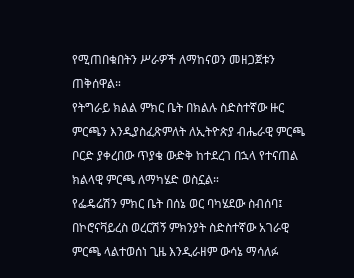የሚጠበቁበትን ሥራዎች ለማከናወን መዘጋጀቱን ጠቅሰዋል።
የትግራይ ክልል ምክር ቤት በክልሉ ስድስተኛው ዙር ምርጫን እንዲያስፈጽምለት ለኢትዮጵያ ብሔራዊ ምርጫ ቦርድ ያቀረበው ጥያቄ ውድቅ ከተደረገ በኋላ የተናጠል ክልላዊ ምርጫ ለማካሄድ ወስኗል።
የፌዴሬሽን ምክር ቤት በሰኔ ወር ባካሄደው ስብሰባ፤ በኮሮናቫይረስ ወረርሽኝ ምክንያት ስድስተኛው አገራዊ ምርጫ ላልተወሰነ ጊዜ እንዲራዘም ውሳኔ ማሳለፉ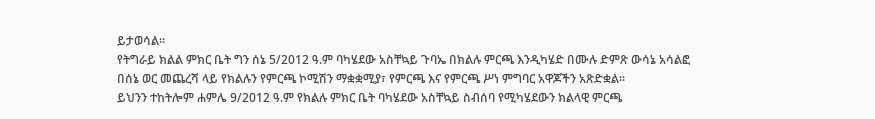ይታወሳል።
የትግራይ ክልል ምክር ቤት ግን ሰኔ 5/2012 ዓ.ም ባካሄደው አስቸኳይ ጉባኤ በክልሉ ምርጫ እንዲካሄድ በሙሉ ድምጽ ውሳኔ አሳልፎ በሰኔ ወር መጨረሻ ላይ የክልሉን የምርጫ ኮሚሽን ማቋቋሚያ፣ የምርጫ እና የምርጫ ሥነ ምግባር አዋጆችን አጽድቋል።
ይህንን ተከትሎም ሐምሌ 9/2012 ዓ.ም የክልሉ ምክር ቤት ባካሄደው አስቸኳይ ስብሰባ የሚካሄደውን ክልላዊ ምርጫ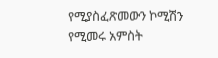የሚያስፈጽመውን ኮሚሽን የሚመሩ አምስት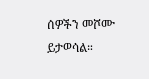ሰዎችን መሾሙ ይታወሳል።